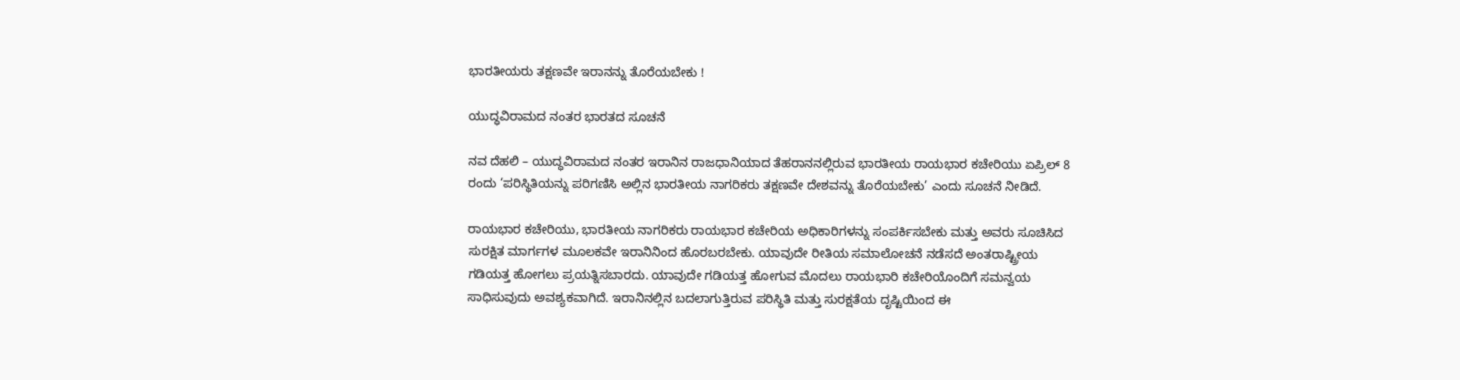ಭಾರತೀಯರು ತಕ್ಷಣವೇ ಇರಾನನ್ನು ತೊರೆಯಬೇಕು !

ಯುದ್ಧವಿರಾಮದ ನಂತರ ಭಾರತದ ಸೂಚನೆ

ನವ ದೆಹಲಿ – ಯುದ್ಧವಿರಾಮದ ನಂತರ ಇರಾನಿನ ರಾಜಧಾನಿಯಾದ ತೆಹರಾನನಲ್ಲಿರುವ ಭಾರತೀಯ ರಾಯಭಾರ ಕಚೇರಿಯು ಏಪ್ರಿಲ್ 8 ರಂದು ‘ಪರಿಸ್ಥಿತಿಯನ್ನು ಪರಿಗಣಿಸಿ ಅಲ್ಲಿನ ಭಾರತೀಯ ನಾಗರಿಕರು ತಕ್ಷಣವೇ ದೇಶವನ್ನು ತೊರೆಯಬೇಕು’ ಎಂದು ಸೂಚನೆ ನೀಡಿದೆ.

ರಾಯಭಾರ ಕಚೇರಿಯು, ಭಾರತೀಯ ನಾಗರಿಕರು ರಾಯಭಾರ ಕಚೇರಿಯ ಅಧಿಕಾರಿಗಳನ್ನು ಸಂಪರ್ಕಿಸಬೇಕು ಮತ್ತು ಅವರು ಸೂಚಿಸಿದ ಸುರಕ್ಷಿತ ಮಾರ್ಗಗಳ ಮೂಲಕವೇ ಇರಾನಿನಿಂದ ಹೊರಬರಬೇಕು. ಯಾವುದೇ ರೀತಿಯ ಸಮಾಲೋಚನೆ ನಡೆಸದೆ ಅಂತರಾಷ್ಟ್ರೀಯ ಗಡಿಯತ್ತ ಹೋಗಲು ಪ್ರಯತ್ನಿಸಬಾರದು. ಯಾವುದೇ ಗಡಿಯತ್ತ ಹೋಗುವ ಮೊದಲು ರಾಯಭಾರಿ ಕಚೇರಿಯೊಂದಿಗೆ ಸಮನ್ವಯ ಸಾಧಿಸುವುದು ಅವಶ್ಯಕವಾಗಿದೆ. ಇರಾನಿನಲ್ಲಿನ ಬದಲಾಗುತ್ತಿರುವ ಪರಿಸ್ಥಿತಿ ಮತ್ತು ಸುರಕ್ಷತೆಯ ದೃಷ್ಟಿಯಿಂದ ಈ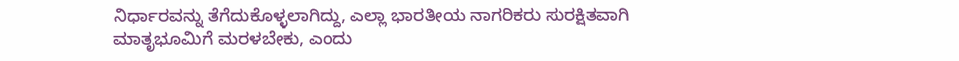ನಿರ್ಧಾರವನ್ನು ತೆಗೆದುಕೊಳ್ಳಲಾಗಿದ್ದು, ಎಲ್ಲಾ ಭಾರತೀಯ ನಾಗರಿಕರು ಸುರಕ್ಷಿತವಾಗಿ ಮಾತೃಭೂಮಿಗೆ ಮರಳಬೇಕು, ಎಂದು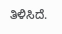ತಿಳಿಸಿದೆ.